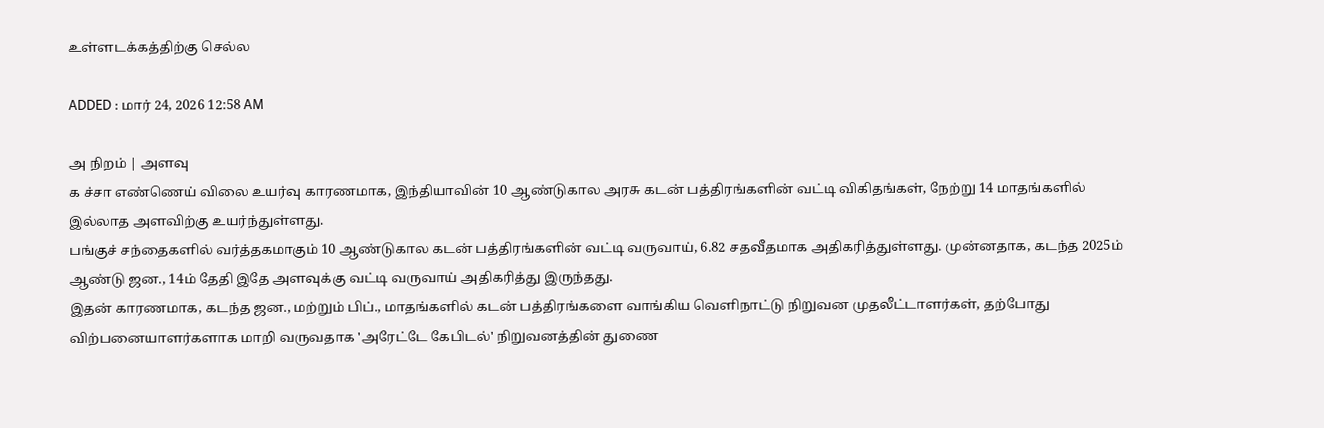உள்ளடக்கத்திற்கு செல்ல

ADDED : மார் 24, 2026 12:58 AM

அ நிறம் | அளவு
க ச்சா எண்ணெய் விலை உயர்வு காரணமாக, இந்தியாவின் 10 ஆண்டுகால அரசு கடன் பத்திரங்களின் வட்டி விகிதங்கள், நேற்று 14 மாதங்களில் இல்லாத அளவிற்கு உயர்ந்துள்ளது.
பங்குச் சந்தைகளில் வர்த்தகமாகும் 10 ஆண்டுகால கடன் பத்திரங்களின் வட்டி வருவாய், 6.82 சதவீதமாக அதிகரித்துள்ளது. முன்னதாக, கடந்த 2025ம் ஆண்டு ஜன., 14ம் தேதி இதே அளவுக்கு வட்டி வருவாய் அதிகரித்து இருந்தது.
இதன் காரணமாக, கடந்த ஜன., மற்றும் பிப்., மாதங்களில் கடன் பத்திரங்களை வாங்கிய வெளிநாட்டு நிறுவன முதலீட்டாளர்கள், தற்போது விற்பனையாளர்களாக மாறி வருவதாக 'அரேட்டே கேபிடல்' நிறுவனத்தின் துணை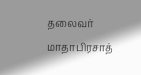தலைவர் மாதாபிரசாத்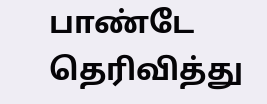பாண்டே தெரிவித்து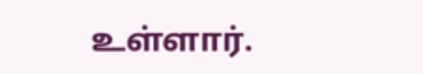உள்ளார்.